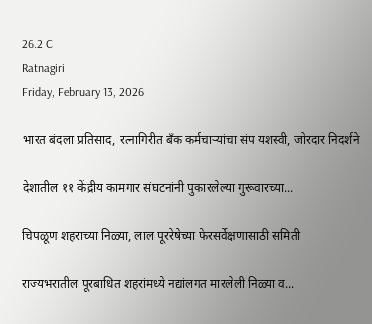26.2 C
Ratnagiri
Friday, February 13, 2026

भारत बंदला प्रतिसाद, रत्नागिरीत बँक कर्मचाऱ्यांचा संप यशस्वी, जोरदार निदर्शने

देशातील ११ केंद्रीय कामगार संघटनांनी पुकारलेल्या गुरूवारच्या...

चिपळूण शहराच्या निळ्या, लाल पूररेषेच्या फेरसर्वेक्षणासाठी समिती

राज्यभरातील पूरबाधित शहरांमध्ये नद्यांलगत मारलेली निळ्या व...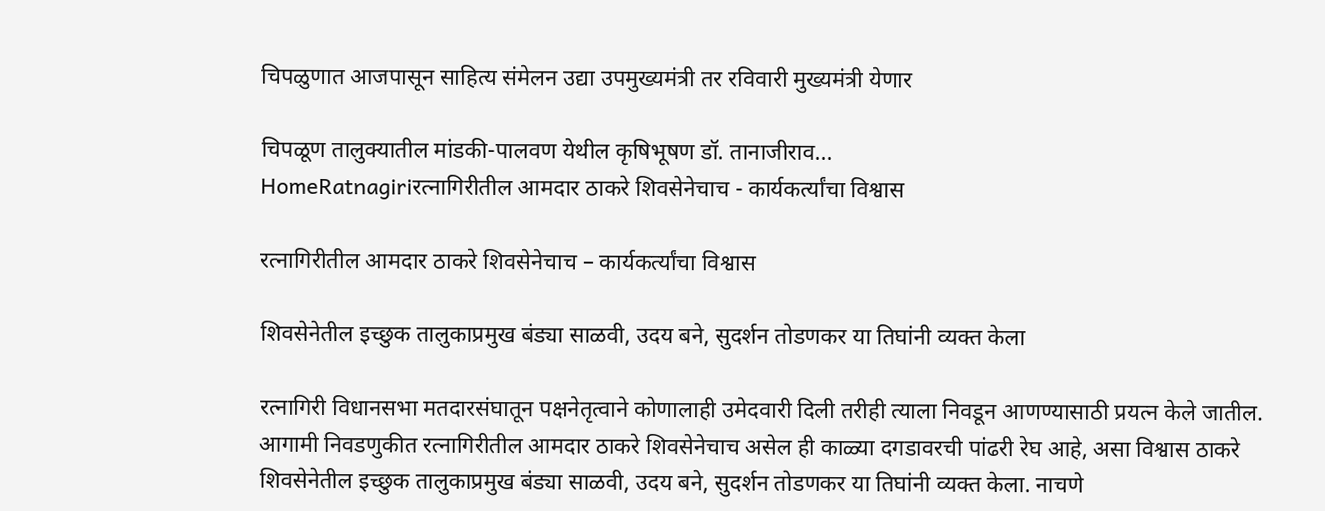चिपळुणात आजपासून साहित्य संमेलन उद्या उपमुख्यमंत्री तर रविवारी मुख्यमंत्री येणार

चिपळूण तालुक्यातील मांडकी-पालवण येथील कृषिभूषण डॉ. तानाजीराव...
HomeRatnagiriरत्नागिरीतील आमदार ठाकरे शिवसेनेचाच - कार्यकर्त्यांचा विश्वास

रत्नागिरीतील आमदार ठाकरे शिवसेनेचाच – कार्यकर्त्यांचा विश्वास

शिवसेनेतील इच्छुक तालुकाप्रमुख बंड्या साळवी, उदय बने, सुदर्शन तोडणकर या तिघांनी व्यक्त केला

रत्नागिरी विधानसभा मतदारसंघातून पक्षनेतृत्वाने कोणालाही उमेदवारी दिली तरीही त्याला निवडून आणण्यासाठी प्रयत्न केले जातील. आगामी निवडणुकीत रत्नागिरीतील आमदार ठाकरे शिवसेनेचाच असेल ही काळ्या दगडावरची पांढरी रेघ आहे, असा विश्वास ठाकरे शिवसेनेतील इच्छुक तालुकाप्रमुख बंड्या साळवी, उदय बने, सुदर्शन तोडणकर या तिघांनी व्यक्त केला. नाचणे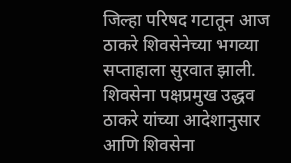जिल्हा परिषद गटातून आज ठाकरे शिवसेनेच्या भगव्या सप्ताहाला सुरवात झाली. शिवसेना पक्षप्रमुख उद्धव ठाकरे यांच्या आदेशानुसार आणि शिवसेना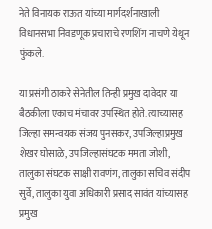नेते विनायक राऊत यांच्या मार्गदर्शनाखाली विधानसभा निवडणूक प्रचाराचे रणशिंग नाचणे येथून फुंकले.

या प्रसंगी ठाकरे सेनेतील तिन्ही प्रमुख दावेदार या बैठकीला एकाच मंचावर उपस्थित होते. त्याच्यासह जिल्हा समन्वयक संजय पुनसकर, उपजिल्हाप्रमुख शेखर घोसाळे, उपजिल्हासंघटक ममता जोशी, तालुका संघटक साक्षी रावणंग, तालुका सचिव संदीप सुर्वे, तालुका युवा अधिकारी प्रसाद सावंत यांच्यासह प्रमुख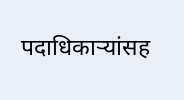पदाधिकाऱ्यांसह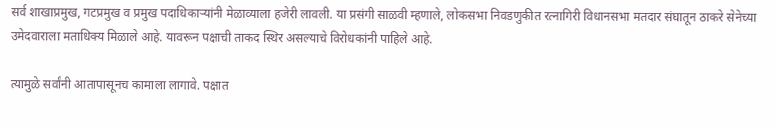सर्व शाखाप्रमुख, गटप्रमुख व प्रमुख पदाधिकाऱ्यांनी मेळाव्याला हजेरी लावली. या प्रसंगी साळवी म्हणाले, लोकसभा निवडणुकीत रत्नागिरी विधानसभा मतदार संघातून ठाकरे सेनेच्या उमेदवाराला मताधिक्य मिळाले आहे. यावरून पक्षाची ताकद स्थिर असल्याचे विरोधकांनी पाहिले आहे.

त्यामुळे सर्वांनी आतापासूनच कामाला लागावे. पक्षात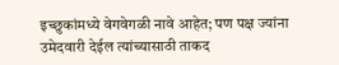इच्छुकांमध्ये वेगवेगळी नावे आहेत; पण पक्ष ज्यांना उमेदवारी देईल त्यांच्यासाठी ताकद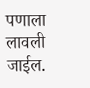पणाला लावली जाईल.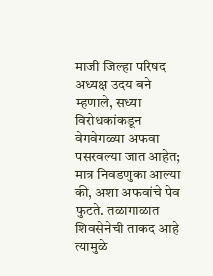माजी जिल्हा परिषद अध्यक्ष उदय बने म्हणाले, सध्या विरोधकांकडून वेगवेगळ्या अफवा पसरवल्या जात आहेत; मात्र निवडणुका आल्या की, अशा अफवांचे पेव फुटते. तळागाळात शिवसेनेची ताकद आहे त्यामुळे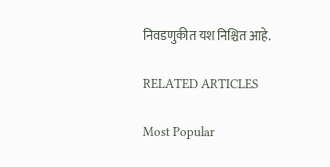निवडणुकीत यश निश्चित आहे.

RELATED ARTICLES

Most Popular